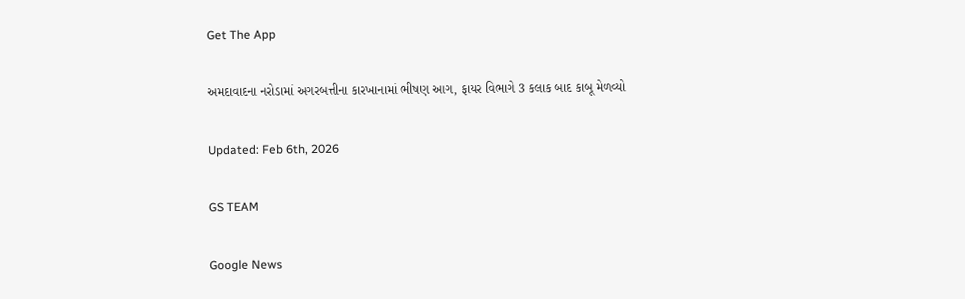Get The App

અમદાવાદના નરોડામાં અગરબત્તીના કારખાનામાં ભીષણ આગ, ફાયર વિભાગે 3 કલાક બાદ કાબૂ મેળવ્યો

Updated: Feb 6th, 2026

GS TEAM

Google News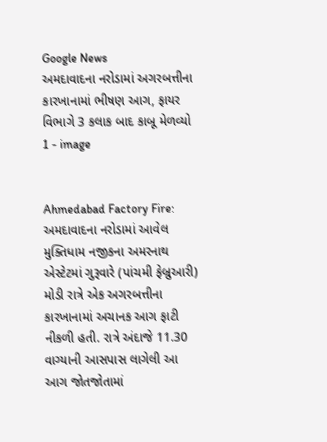Google News
અમદાવાદના નરોડામાં અગરબત્તીના કારખાનામાં ભીષણ આગ, ફાયર વિભાગે 3 કલાક બાદ કાબૂ મેળવ્યો 1 - image


Ahmedabad Factory Fire: અમદાવાદના નરોડામાં આવેલ મુક્તિધામ નજીકના અમરનાથ એસ્ટેટમાં ગુરૂવારે (પાંચમી ફેબ્રુઆરી) મોડી રાત્રે એક અગરબત્તીના કારખાનામાં અચાનક આગ ફાટી નીકળી હતી. રાત્રે અંદાજે 11.30 વાગ્યાની આસપાસ લાગેલી આ આગ જોતજોતામાં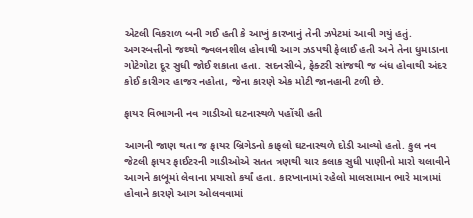એટલી વિકરાળ બની ગઈ હતી કે આખું કારખાનું તેની ઝપેટમાં આવી ગયું હતું. અગરબત્તીનો જથ્થો જ્વલનશીલ હોવાથી આગ ઝડપથી ફેલાઈ હતી અને તેના ધુમાડાના ગોટેગોટા દૂર સુધી જોઈ શકાતા હતા. સદનસીબે, ફેક્ટરી સાંજથી જ બંધ હોવાથી અંદર કોઈ કારીગર હાજર નહોતા, જેના કારણે એક મોટી જાનહાની ટળી છે.

ફાયર વિભાગની નવ ગાડીઓ ઘટનાસ્થળે પહોંચી હતી

આગની જાણ થતા જ ફાયર બ્રિગેડનો કાફલો ઘટનાસ્થળે દોડી આવ્યો હતો. કુલ નવ જેટલી ફાયર ફાઈટરની ગાડીઓએ સતત ત્રણથી ચાર કલાક સુધી પાણીનો મારો ચલાવીને આગને કાબૂમાં લેવાના પ્રયાસો કર્યાં હતા. કારખાનામાં રહેલો માલસામાન ભારે માત્રામાં હોવાને કારણે આગ ઓલવવામાં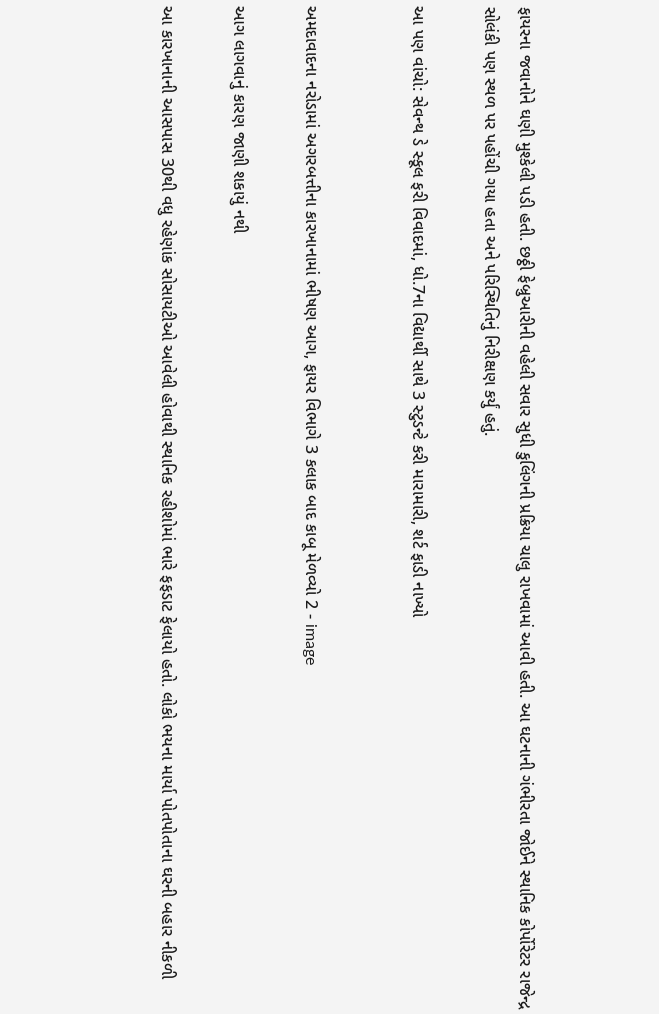ફાયરના જવાનોને ઘણી મુશ્કેલી પડી હતી. છઠ્ઠી ફેબ્રુઆરીની વહેલી સવાર સુધી કુલિંગની પ્રક્રિયા ચાલુ રાખવામાં આવી હતી. આ ઘટનાની ગંભીરતા જોઈને સ્થાનિક કોર્પોરેટર રાજેન્દ્ર સોલંકી પણ સ્થળ પર પહોંચી ગયા હતા અને પરિસ્થિતિનું નિરીક્ષણ કર્યું હતું.

આ પણ વાંચો: સેવન્થ ડે સ્કૂલ ફરી વિવાદમાં, ધો.7ના વિદ્યાર્થી સાથે 3 સ્ટુડન્ટે કરી મારામારી, શર્ટ ફાડી નાખ્યો


અમદાવાદના નરોડામાં અગરબત્તીના કારખાનામાં ભીષણ આગ, ફાયર વિભાગે 3 કલાક બાદ કાબૂ મેળવ્યો 2 - image

આગ લાગવાનું કારણ જાણી શકાયું નથી

આ કારખાનાની આસપાસ 30થી વધુ રહેણાંક સોસાયટીઓ આવેલી હોવાથી સ્થાનિક રહીશોમાં ભારે ફફડાટ ફેલાયો હતો. લોકો ભયના માર્યા પોતપોતાના ઘરની બહાર નીકળી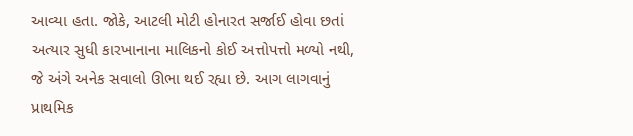આવ્યા હતા. જોકે, આટલી મોટી હોનારત સર્જાઈ હોવા છતાં અત્યાર સુધી કારખાનાના માલિકનો કોઈ અત્તોપત્તો મળ્યો નથી, જે અંગે અનેક સવાલો ઊભા થઈ રહ્યા છે. આગ લાગવાનું પ્રાથમિક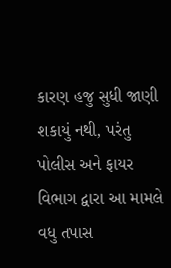કારણ હજુ સુધી જાણી શકાયું નથી, પરંતુ પોલીસ અને ફાયર વિભાગ દ્વારા આ મામલે વધુ તપાસ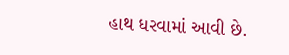હાથ ધરવામાં આવી છે.